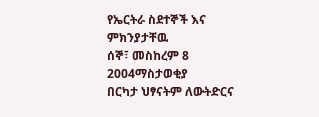የኤርትራ ስደተኞች እና ምክንያታቸዉ
ሰኞ፣ መስከረም 8 2004ማስታወቂያ
በርካታ ህፃናትም ለውትድርና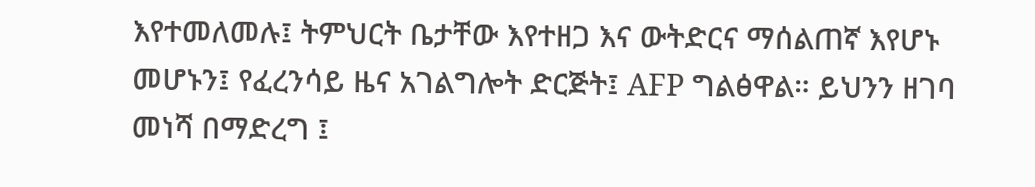እየተመለመሉ፤ ትምህርት ቤታቸው እየተዘጋ እና ውትድርና ማሰልጠኛ እየሆኑ መሆኑን፤ የፈረንሳይ ዜና አገልግሎት ድርጅት፤ AFP ግልፅዋል። ይህንን ዘገባ መነሻ በማድረግ ፤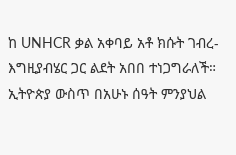ከ UNHCR ቃል አቀባይ አቶ ክሱት ገብረ-እግዚያብሄር ጋር ልደት አበበ ተነጋግራለች። ኢትዮጵያ ውስጥ በአሁኑ ሰዓት ምንያህል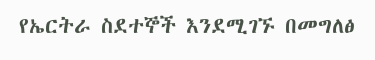የኤርትራ ስደተኞች እንደሚገኙ በመግለፅ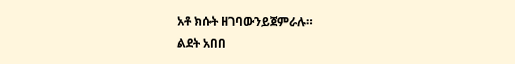አቶ ክሱት ዘገባውንይጀምራሉ።
ልደት አበበ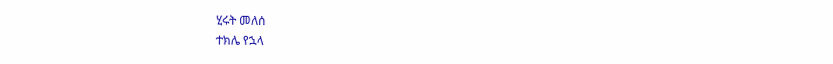ሂሩት መለሰ
ተክሌ የኋላ